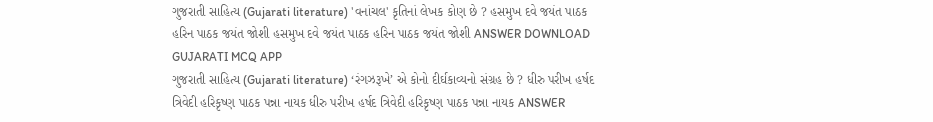ગુજરાતી સાહિત્ય (Gujarati literature) 'વનાંચલ' કૃતિનાં લેખક કોણ છે ? હસમુખ દવે જયંત પાઠક હરિન પાઠક જયંત જોશી હસમુખ દવે જયંત પાઠક હરિન પાઠક જયંત જોશી ANSWER DOWNLOAD GUJARATI MCQ APP
ગુજરાતી સાહિત્ય (Gujarati literature) ‘રંગઝરૂખે’ એ કોનો દીર્ઘકાવ્યનો સંગ્રહ છે ? ધીરુ પરીખ હર્ષદ ત્રિવેદી હરિકૃષ્ણ પાઠક પન્ના નાયક ધીરુ પરીખ હર્ષદ ત્રિવેદી હરિકૃષ્ણ પાઠક પન્ના નાયક ANSWER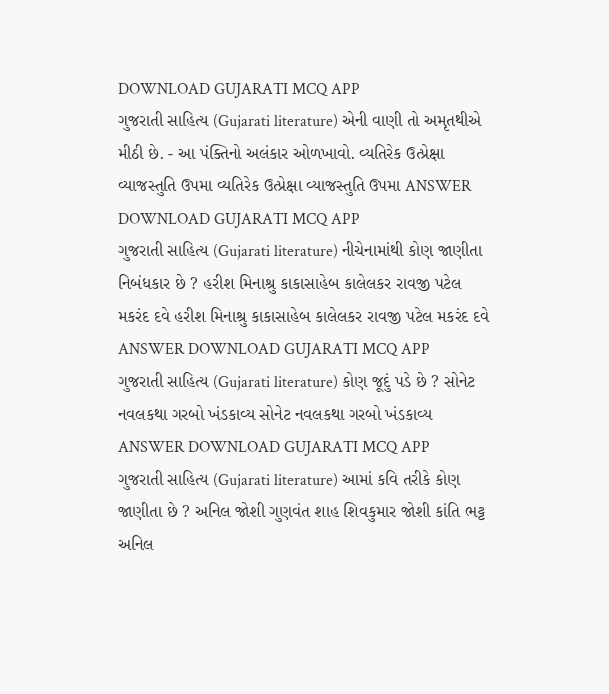DOWNLOAD GUJARATI MCQ APP
ગુજરાતી સાહિત્ય (Gujarati literature) એની વાણી તો અમૃતથીએ મીઠી છે. - આ પંક્તિનો અલંકાર ઓળખાવો. વ્યતિરેક ઉત્પ્રેક્ષા વ્યાજસ્તુતિ ઉપમા વ્યતિરેક ઉત્પ્રેક્ષા વ્યાજસ્તુતિ ઉપમા ANSWER DOWNLOAD GUJARATI MCQ APP
ગુજરાતી સાહિત્ય (Gujarati literature) નીચેનામાંથી કોણ જાણીતા નિબંધકાર છે ? હરીશ મિનાશ્રુ કાકાસાહેબ કાલેલકર રાવજી પટેલ મકરંદ દવે હરીશ મિનાશ્રુ કાકાસાહેબ કાલેલકર રાવજી પટેલ મકરંદ દવે ANSWER DOWNLOAD GUJARATI MCQ APP
ગુજરાતી સાહિત્ય (Gujarati literature) કોણ જૂદું પડે છે ? સોનેટ નવલકથા ગરબો ખંડકાવ્ય સોનેટ નવલકથા ગરબો ખંડકાવ્ય ANSWER DOWNLOAD GUJARATI MCQ APP
ગુજરાતી સાહિત્ય (Gujarati literature) આમાં કવિ તરીકે કોણ જાણીતા છે ? અનિલ જોશી ગુણવંત શાહ શિવકુમાર જોશી કાંતિ ભટ્ટ અનિલ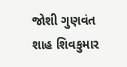જોશી ગુણવંત શાહ શિવકુમાર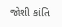જોશી કાંતિ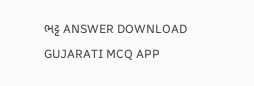ભટ્ટ ANSWER DOWNLOAD GUJARATI MCQ APP